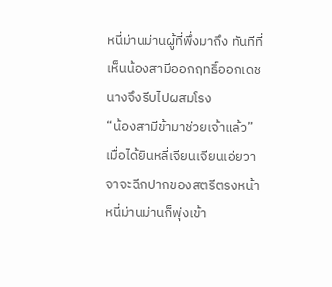หนี่ม่านม่านผู้ที่พึ่งมาถึง ทันทีที่เห็นน้องสามีออกฤทธิ์ออกเดช นางจึงรีบไปผสมโรง
“น้องสามีข้ามาช่วยเจ้าแล้ว”
เมื่อได้ยินหลี่เจียนเจียนเอ่ยวาจาจะฉีกปากของสตรีตรงหน้า หนี่ม่านม่านก็พุ่งเข้า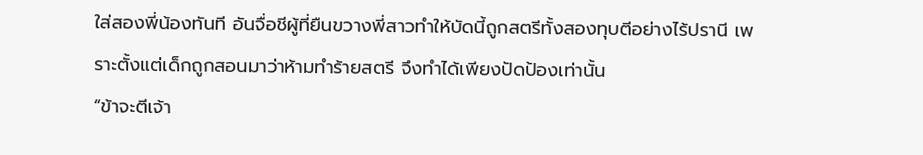ใส่สองพี่น้องทันที อันจื่อชีผู้ที่ยืนขวางพี่สาวทำให้บัดนี้ถูกสตรีทั้งสองทุบตีอย่างไร้ปรานี เพราะตั้งแต่เด็กถูกสอนมาว่าห้ามทำร้ายสตรี จึงทำได้เพียงปัดป้องเท่านั้น
“ข้าจะตีเจ้า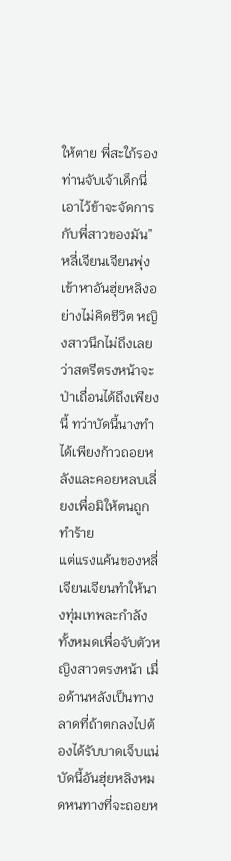ให้ตาย พี่สะใภ้รองท่านจับเจ้าเด็กนี่เอาไว้ข้าจะจัดการกับพี่สาวของมัน”
หลี่เจียนเจียนพุ่งเข้าหาอันฮุ่ยหลิงอย่างไม่คิดชีวิต หญิงสาวนึกไม่ถึงเลยว่าสตรีตรงหน้าจะป่าเถื่อนได้ถึงเพียงนี้ ทว่าบัดนี้นางทำได้เพียงก้าวถอยหลังและคอยหลบเลี่ยงเพื่อมิให้ตนถูกทำร้าย
แต่แรงแค้นของหลี่เจียนเจียนทำให้นางทุ่มเทพละกำลังทั้งหมดเพื่อจับตัวหญิงสาวตรงหน้า เมื่อด้านหลังเป็นทางลาดที่ถ้าตกลงไปต้องได้รับบาดเจ็บแน่ บัดนี้อันฮุ่ยหลิงหมดหนทางที่จะถอยห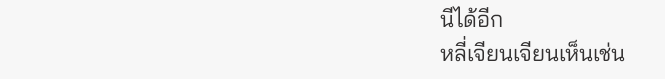นีได้อีก
หลี่เจียนเจียนเห็นเช่น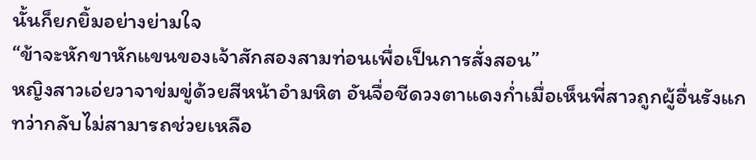นั้นก็ยกยิ้มอย่างย่ามใจ
“ข้าจะหักขาหักแขนของเจ้าสักสองสามท่อนเพื่อเป็นการสั่งสอน”
หญิงสาวเอ่ยวาจาข่มขู่ด้วยสีหน้าอำมหิต อันจื่อชีดวงตาแดงก่ำเมื่อเห็นพี่สาวถูกผู้อื่นรังแก ทว่ากลับไม่สามารถช่วยเหลือ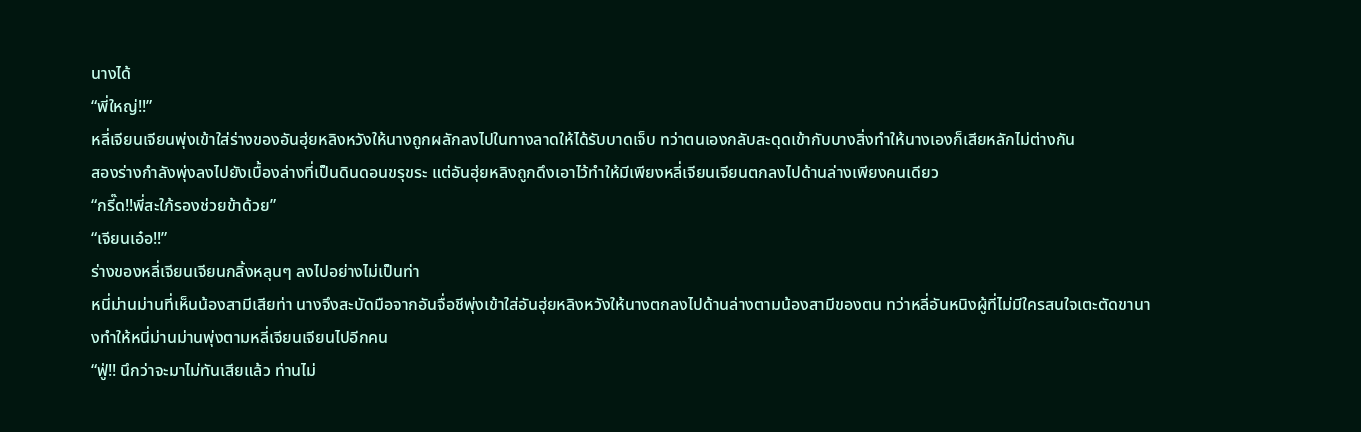นางได้
“พี่ใหญ่!!”
หลี่เจียนเจียนพุ่งเข้าใส่ร่างของอันฮุ่ยหลิงหวังให้นางถูกผลักลงไปในทางลาดให้ได้รับบาดเจ็บ ทว่าตนเองกลับสะดุดเข้ากับบางสิ่งทำให้นางเองก็เสียหลักไม่ต่างกัน
สองร่างกำลังพุ่งลงไปยังเบื้องล่างที่เป็นดินดอนขรุขระ แต่อันฮุ่ยหลิงถูกดึงเอาไว้ทำให้มีเพียงหลี่เจียนเจียนตกลงไปด้านล่างเพียงคนเดียว
“กรี๊ด!!พี่สะใภ้รองช่วยข้าด้วย”
“เจียนเอ๋อ!!”
ร่างของหลี่เจียนเจียนกลิ้งหลุนๆ ลงไปอย่างไม่เป็นท่า
หนี่ม่านม่านที่เห็นน้องสามีเสียท่า นางจึงสะบัดมือจากอันจื่อชีพุ่งเข้าใส่อันฮุ่ยหลิงหวังให้นางตกลงไปด้านล่างตามน้องสามีของตน ทว่าหลี่อันหนิงผู้ที่ไม่มีใครสนใจเตะตัดขานางทำให้หนี่ม่านม่านพุ่งตามหลี่เจียนเจียนไปอีกคน
“ฟู่!! นึกว่าจะมาไม่ทันเสียแล้ว ท่านไม่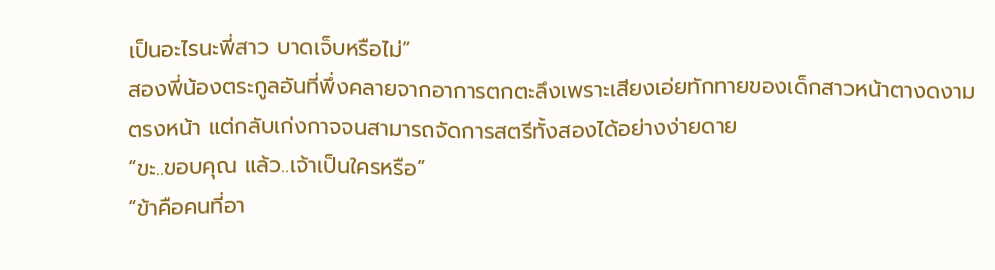เป็นอะไรนะพี่สาว บาดเจ็บหรือไม่”
สองพี่น้องตระกูลอันที่พึ่งคลายจากอาการตกตะลึงเพราะเสียงเอ่ยทักทายของเด็กสาวหน้าตางดงามตรงหน้า แต่กลับเก่งกาจจนสามารถจัดการสตรีทั้งสองได้อย่างง่ายดาย
“ขะ..ขอบคุณ แล้ว..เจ้าเป็นใครหรือ”
“ข้าคือคนที่อา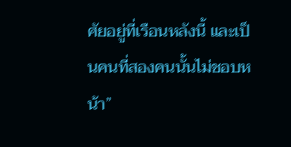ศัยอยู่ที่เรือนหลังนี้ และเป็นคนที่สองคนนั้นไม่ชอบหน้า”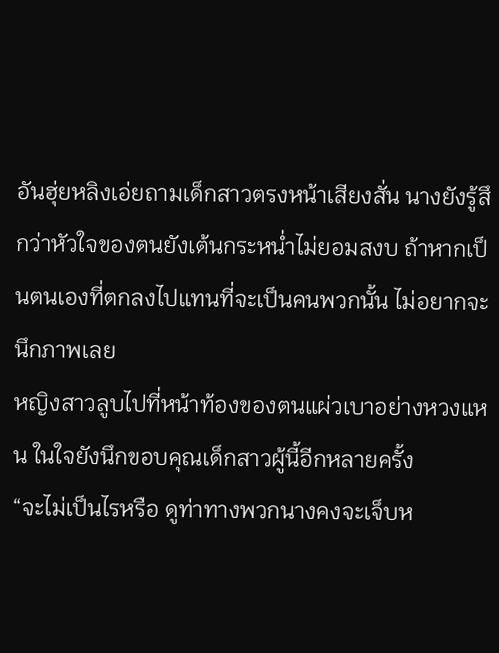อันฮุ่ยหลิงเอ่ยถามเด็กสาวตรงหน้าเสียงสั่น นางยังรู้สึกว่าหัวใจของตนยังเต้นกระหน่ำไม่ยอมสงบ ถ้าหากเป็นตนเองที่ตกลงไปแทนที่จะเป็นคนพวกนั้น ไม่อยากจะนึกภาพเลย
หญิงสาวลูบไปที่หน้าท้องของตนแผ่วเบาอย่างหวงแหน ในใจยังนึกขอบคุณเด็กสาวผู้นี้อีกหลายครั้ง
“จะไม่เป็นไรหรือ ดูท่าทางพวกนางคงจะเจ็บห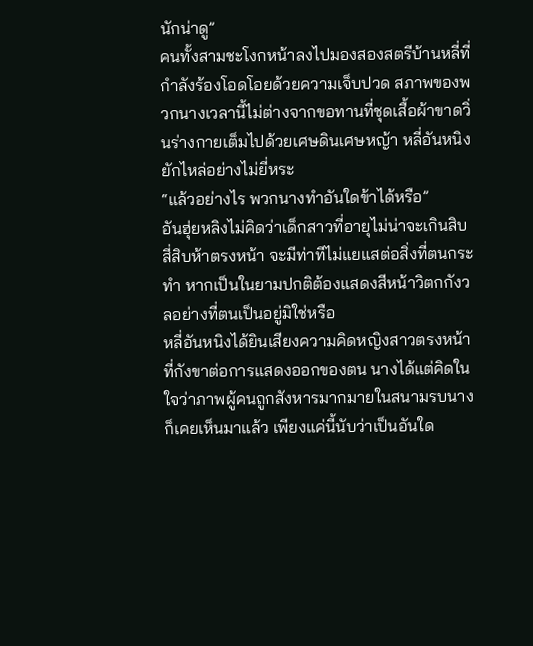นักน่าดู”
คนทั้งสามชะโงกหน้าลงไปมองสองสตรีบ้านหลี่ที่กำลังร้องโอดโอยด้วยความเจ็บปวด สภาพของพวกนางเวลานี้ไม่ต่างจากขอทานที่ชุดเสื้อผ้าขาดวิ่นร่างกายเต็มไปด้วยเศษดินเศษหญ้า หลี่อันหนิงยักไหล่อย่างไม่ยี่หระ
“แล้วอย่างไร พวกนางทำอันใดข้าได้หรือ”
อันฮุ่ยหลิงไม่คิดว่าเด็กสาวที่อายุไม่น่าจะเกินสิบสี่สิบห้าตรงหน้า จะมีท่าทีไม่แยแสต่อสิ่งที่ตนกระทำ หากเป็นในยามปกติต้องแสดงสีหน้าวิตกกังวลอย่างที่ตนเป็นอยู่มิใช่หรือ
หลี่อันหนิงได้ยินเสียงความคิดหญิงสาวตรงหน้าที่กังขาต่อการแสดงออกของตน นางได้แต่คิดในใจว่าภาพผู้คนถูกสังหารมากมายในสนามรบนางก็เคยเห็นมาแล้ว เพียงแค่นี้นับว่าเป็นอันใด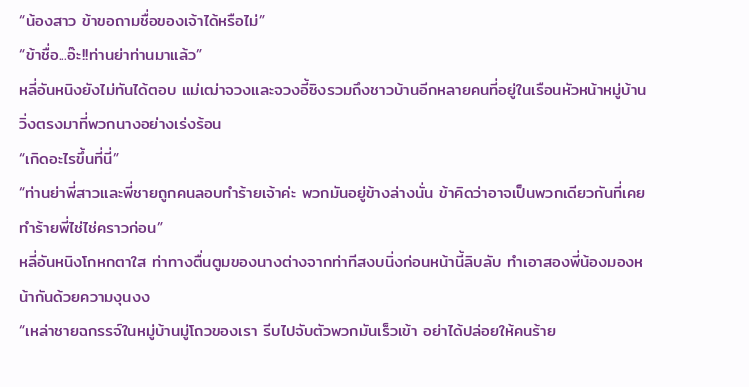“น้องสาว ข้าขอถามชื่อของเจ้าได้หรือไม่”
“ข้าชื่อ...อ๊ะ!!ท่านย่าท่านมาแล้ว”
หลี่อันหนิงยังไม่ทันได้ตอบ แม่เฒ่าจวงและจวงอี้ซิงรวมถึงชาวบ้านอีกหลายคนที่อยู่ในเรือนหัวหน้าหมู่บ้านวิ่งตรงมาที่พวกนางอย่างเร่งร้อน
“เกิดอะไรขึ้นที่นี่”
“ท่านย่าพี่สาวและพี่ชายถูกคนลอบทำร้ายเจ้าค่ะ พวกมันอยู่ข้างล่างนั่น ข้าคิดว่าอาจเป็นพวกเดียวกันที่เคยทำร้ายพี่ไช่ไช่คราวก่อน”
หลี่อันหนิงโกหกตาใส ท่าทางตื่นตูมของนางต่างจากท่าทีสงบนิ่งก่อนหน้านี้ลิบลับ ทำเอาสองพี่น้องมองหน้ากันด้วยความงุนงง
“เหล่าชายฉกรรจ์ในหมู่บ้านมู่โถวของเรา รีบไปจับตัวพวกมันเร็วเข้า อย่าได้ปล่อยให้คนร้าย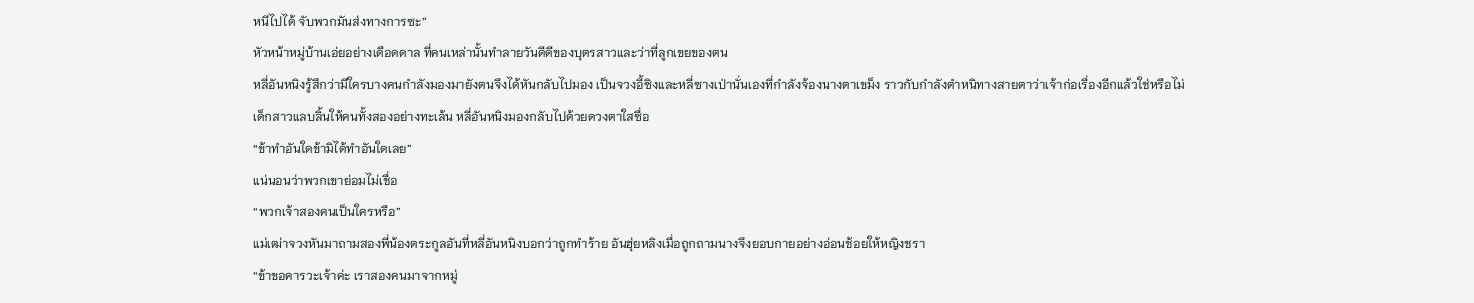หนีไปได้ จับพวกมันส่งทางการซะ”
หัวหน้าหมู่บ้านเอ่ยอย่างเดือดดาล ที่คนเหล่านั้นทำลายวันดีดีของบุตรสาวและว่าที่ลูกเขยของตน
หลี่อันหนิงรู้สึกว่ามีใครบางคนกำลังมองมายังตนจึงได้หันกลับไปมอง เป็นจวงอี้ซิงและหลี่ซางเป่านั่นเองที่กำลังจ้องนางตาเขม็ง ราวกับกำลังตำหนิทางสายตาว่าเจ้าก่อเรื่องอีกแล้วใช่หรือไม่
เด็กสาวแลบลิ้นให้คนทั้งสองอย่างทะเล้น หลี่อันหนิงมองกลับไปด้วยดวงตาใสซื่อ
“ข้าทำอันใดข้ามิได้ทำอันใดเลย”
แน่นอนว่าพวกเขาย่อมไม่เชื่อ
“พวกเจ้าสองคนเป็นใครหรือ”
แม่เฒ่าจวงหันมาถามสองพี่น้องตระกูลอันที่หลี่อันหนิงบอกว่าถูกทำร้าย อันฮุ่ยหลิงเมื่อถูกถามนางจึงยอบกายอย่างอ่อนช้อยให้หญิงชรา
“ข้าขอคารวะเจ้าค่ะ เราสองคนมาจากหมู่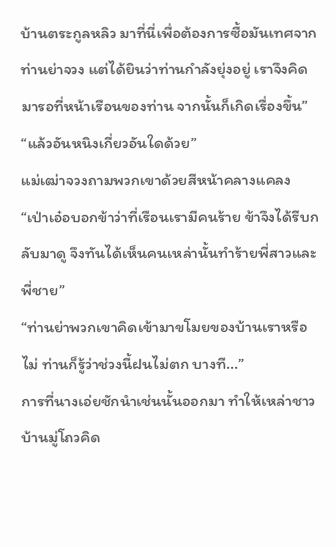บ้านตระกูลหลิว มาที่นี่เพื่อต้องการซื้อมันเทศจากท่านย่าจวง แต่ได้ยินว่าท่านกำลังยุ่งอยู่ เราจึงคิดมารอที่หน้าเรือนของท่าน จากนั้นก็เกิดเรื่องขึ้น”
“แล้วอันหนิงเกี่ยวอันใดด้วย”
แม่เฒ่าจวงถามพวกเขาด้วยสีหน้าคลางแคลง
“เป่าเอ๋อบอกข้าว่าที่เรือนเรามีคนร้าย ข้าจึงได้รีบกลับมาดู จึงทันได้เห็นคนเหล่านั้นทำร้ายพี่สาวและพี่ชาย”
“ท่านย่าพวกเขาคิดเข้ามาขโมยของบ้านเราหรือไม่ ท่านก็รู้ว่าช่วงนี้ฝนไม่ตก บางที...”
การที่นางเอ่ยชักนำเช่นนั้นออกมา ทำให้เหล่าชาวบ้านมู่โถวคิด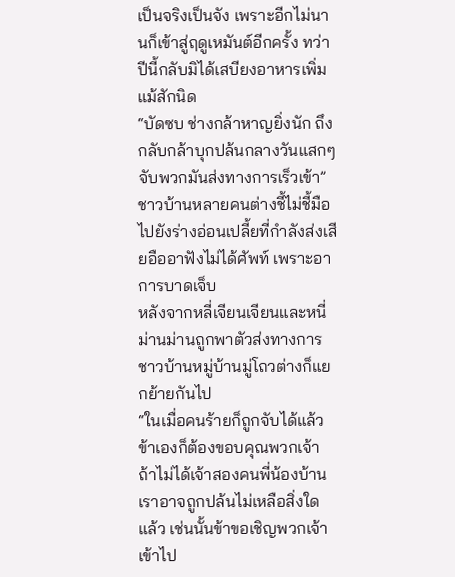เป็นจริงเป็นจัง เพราะอีกไม่นานก็เข้าสู่ฤดูเหมันต์อีกครั้ง ทว่าปีนี้กลับมิได้เสบียงอาหารเพิ่มแม้สักนิด
“บัดซบ ช่างกล้าหาญยิ่งนัก ถึงกลับกล้าบุกปล้นกลางวันแสกๆ จับพวกมันส่งทางการเร็วเข้า”
ชาวบ้านหลายคนต่างชี้ไม่ชี้มือไปยังร่างอ่อนเปลี้ยที่กำลังส่งเสียอืออาฟังไม่ได้ศัพท์ เพราะอาการบาดเจ็บ
หลังจากหลี่เจียนเจียนและหนี่ม่านม่านถูกพาตัวส่งทางการ ชาวบ้านหมู่บ้านมู่โถวต่างก็แยกย้ายกันไป
“ในเมื่อคนร้ายก็ถูกจับได้แล้ว ข้าเองก็ต้องขอบคุณพวกเจ้า ถ้าไม่ได้เจ้าสองคนพี่น้องบ้านเราอาจถูกปล้นไม่เหลือสิ่งใดแล้ว เช่นนั้นข้าขอเชิญพวกเจ้าเข้าไป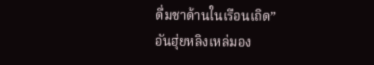ดื่มชาด้านในเรือนเถิด”
อันฮุ่ยหลิงเหล่มอง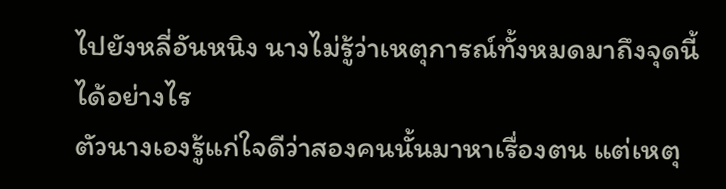ไปยังหลี่อันหนิง นางไม่รู้ว่าเหตุการณ์ทั้งหมดมาถึงจุดนี้ได้อย่างไร
ตัวนางเองรู้แก่ใจดีว่าสองคนนั้นมาหาเรื่องตน แต่เหตุ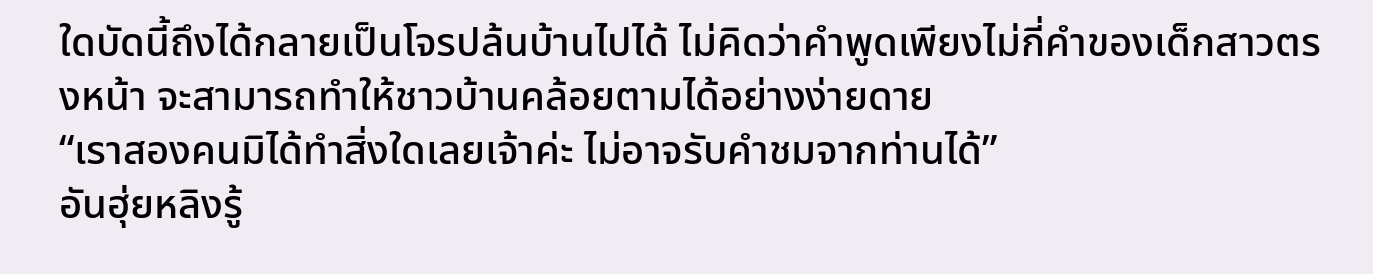ใดบัดนี้ถึงได้กลายเป็นโจรปล้นบ้านไปได้ ไม่คิดว่าคำพูดเพียงไม่กี่คำของเด็กสาวตรงหน้า จะสามารถทำให้ชาวบ้านคล้อยตามได้อย่างง่ายดาย
“เราสองคนมิได้ทำสิ่งใดเลยเจ้าค่ะ ไม่อาจรับคำชมจากท่านได้”
อันฮุ่ยหลิงรู้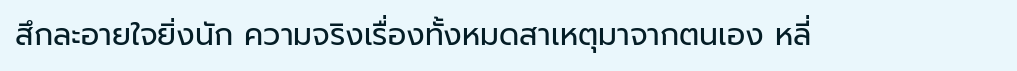สึกละอายใจยิ่งนัก ความจริงเรื่องทั้งหมดสาเหตุมาจากตนเอง หลี่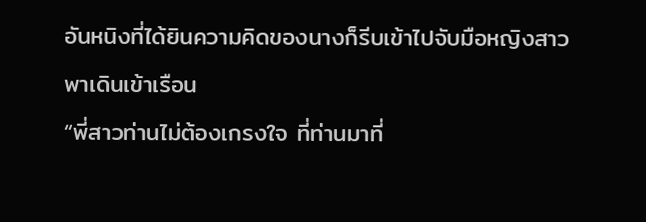อันหนิงที่ได้ยินความคิดของนางก็รีบเข้าไปจับมือหญิงสาวพาเดินเข้าเรือน
“พี่สาวท่านไม่ต้องเกรงใจ ที่ท่านมาที่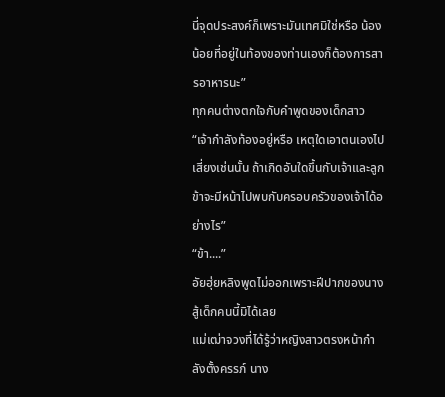นี่จุดประสงค์ก็เพราะมันเทศมิใช่หรือ น้องน้อยที่อยู่ในท้องของท่านเองก็ต้องการสารอาหารนะ”
ทุกคนต่างตกใจกับคำพูดของเด็กสาว
“เจ้ากำลังท้องอยู่หรือ เหตุใดเอาตนเองไปเสี่ยงเช่นนั้น ถ้าเกิดอันใดขึ้นกับเจ้าและลูก ข้าจะมีหน้าไปพบกับครอบครัวของเจ้าได้อย่างไร”
“ข้า....”
อัยฮุ่ยหลิงพูดไม่ออกเพราะฝีปากของนางสู้เด็กคนนี้มิได้เลย
แม่เฒ่าจวงที่ได้รู้ว่าหญิงสาวตรงหน้ากำลังตั้งครรภ์ นาง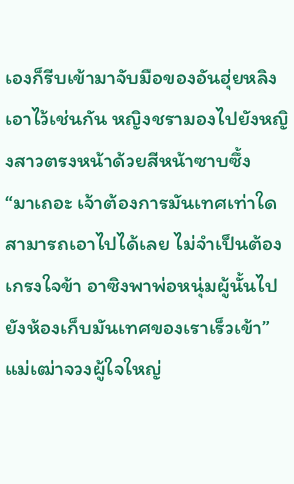เองก็รีบเข้ามาจับมือของอันฮุ่ยหลิงเอาไว้เช่นกัน หญิงชรามองไปยังหญิงสาวตรงหน้าด้วยสีหน้าซาบซึ้ง
“มาเถอะ เจ้าต้องการมันเทศเท่าใดสามารถเอาไปได้เลย ไม่จำเป็นต้องเกรงใจข้า อาซิงพาพ่อหนุ่มผู้นั้นไปยังห้องเก็บมันเทศของเราเร็วเข้า”
แม่เฒ่าจวงผู้ใจใหญ่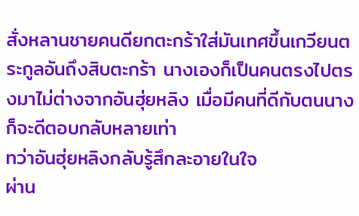สั่งหลานชายคนดียกตะกร้าใส่มันเทศขึ้นเกวียนตระกูลอันถึงสิบตะกร้า นางเองก็เป็นคนตรงไปตรงมาไม่ต่างจากอันฮุ่ยหลิง เมื่อมีคนที่ดีกับตนนางก็จะดีตอบกลับหลายเท่า
ทว่าอันฮุ่ยหลิงกลับรู้สึกละอายในใจ
ผ่าน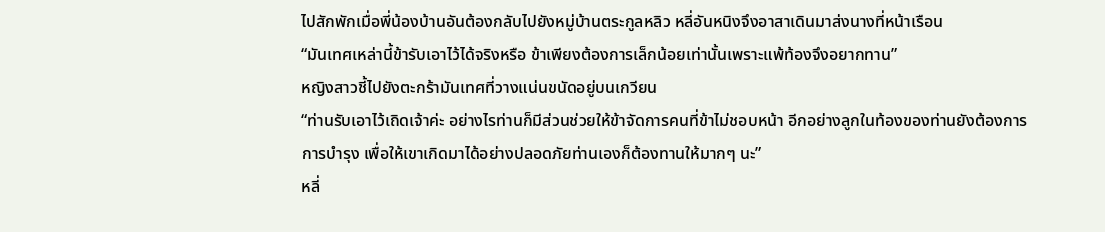ไปสักพักเมื่อพี่น้องบ้านอันต้องกลับไปยังหมู่บ้านตระกูลหลิว หลี่อันหนิงจึงอาสาเดินมาส่งนางที่หน้าเรือน
“มันเทศเหล่านี้ข้ารับเอาไว้ได้จริงหรือ ข้าเพียงต้องการเล็กน้อยเท่านั้นเพราะแพ้ท้องจึงอยากทาน”
หญิงสาวชี้ไปยังตะกร้ามันเทศที่วางแน่นขนัดอยู่บนเกวียน
“ท่านรับเอาไว้เถิดเจ้าค่ะ อย่างไรท่านก็มีส่วนช่วยให้ข้าจัดการคนที่ข้าไม่ชอบหน้า อีกอย่างลูกในท้องของท่านยังต้องการการบำรุง เพื่อให้เขาเกิดมาได้อย่างปลอดภัยท่านเองก็ต้องทานให้มากๆ นะ”
หลี่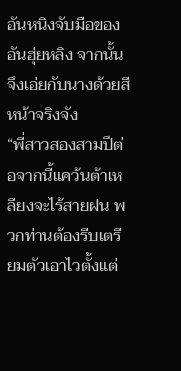อันหนิงจับมือของอันฮุ่ยหลิง จากนั้นจึงเอ่ยกับนางด้วยสีหน้าจริงจัง
“พี่สาวสองสามปีต่อจากนี้แคว้นต้าเหลียงจะไร้สายฝน พวกท่านต้องรีบเตรียมตัวเอาไวตั้งแต่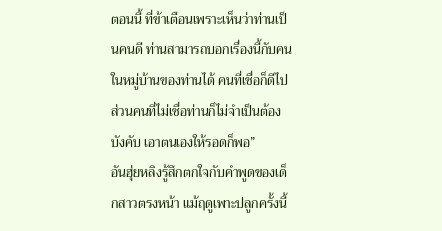ตอนนี้ ที่ข้าเตือนเพราะเห็นว่าท่านเป็นคนดี ท่านสามารถบอกเรื่องนี้กับคนในหมู่บ้านของท่านได้ คนที่เชื่อก็ดีไปส่วนคนที่ไม่เชื่อท่านก็ไม่จำเป็นต้องบังคับ เอาตนเองให้รอดก็พอ”
อันฮุ่ยหลิงรู้สึกตกใจกับคำพูดของเด็กสาวตรงหน้า แม้ฤดูเพาะปลูกครั้งนี้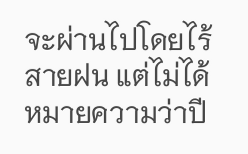จะผ่านไปโดยไร้สายฝน แต่ไม่ได้หมายความว่าปี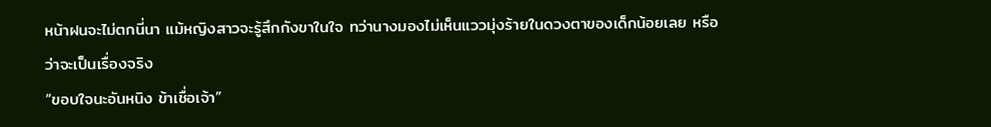หน้าฝนจะไม่ตกนี่นา แม้หญิงสาวจะรู้สึกกังขาในใจ ทว่านางมองไม่เห็นแววมุ่งร้ายในดวงตาของเด็กน้อยเลย หรือว่าจะเป็นเรื่องจริง
“ขอบใจนะอันหนิง ข้าเชื่อเจ้า”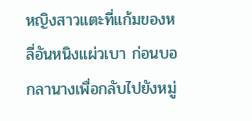หญิงสาวแตะที่แก้มของหลี่อันหนิงแผ่วเบา ก่อนบอกลานางเพื่อกลับไปยังหมู่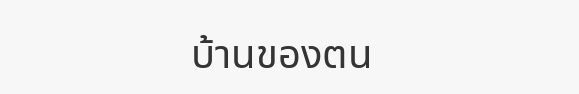บ้านของตน